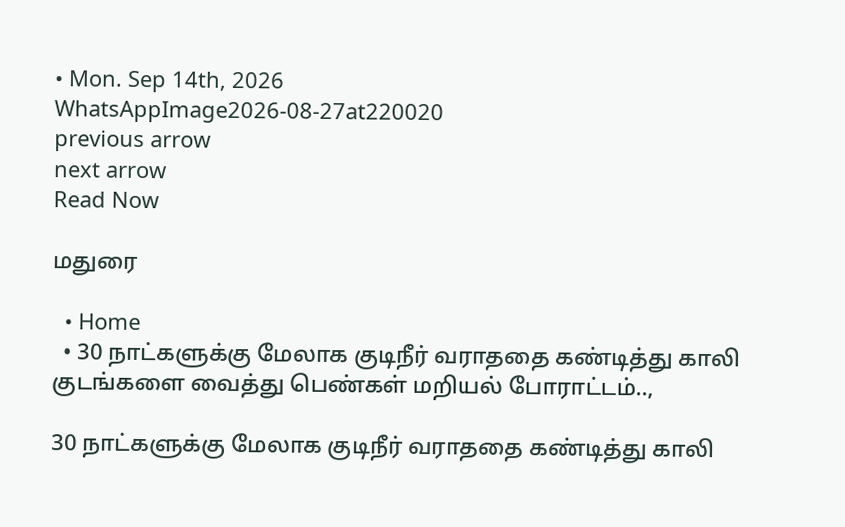• Mon. Sep 14th, 2026
WhatsAppImage2026-08-27at220020
previous arrow
next arrow
Read Now

மதுரை

  • Home
  • 30 நாட்களுக்கு மேலாக குடிநீர் வராததை கண்டித்து காலி குடங்களை வைத்து பெண்கள் மறியல் போராட்டம்..,

30 நாட்களுக்கு மேலாக குடிநீர் வராததை கண்டித்து காலி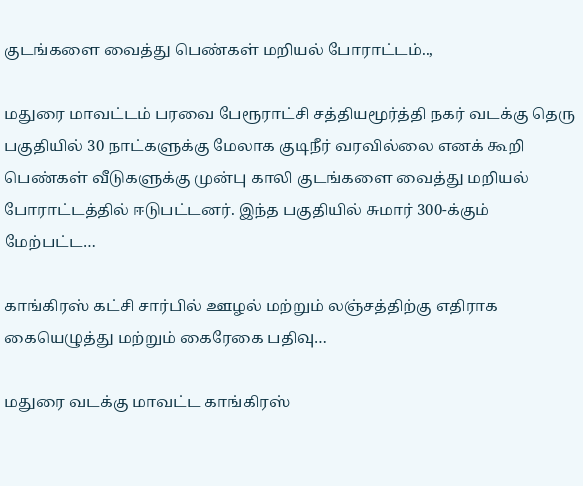குடங்களை வைத்து பெண்கள் மறியல் போராட்டம்..,

மதுரை மாவட்டம் பரவை பேரூராட்சி சத்தியமூர்த்தி நகர் வடக்கு தெரு பகுதியில் 30 நாட்களுக்கு மேலாக குடிநீர் வரவில்லை எனக் கூறி பெண்கள் வீடுகளுக்கு முன்பு காலி குடங்களை வைத்து மறியல் போராட்டத்தில் ஈடுபட்டனர். இந்த பகுதியில் சுமார் 300-க்கும் மேற்பட்ட…

காங்கிரஸ் கட்சி சார்பில் ஊழல் மற்றும் லஞ்சத்திற்கு எதிராக கையெழுத்து மற்றும் கைரேகை பதிவு…

மதுரை வடக்கு மாவட்ட காங்கிரஸ்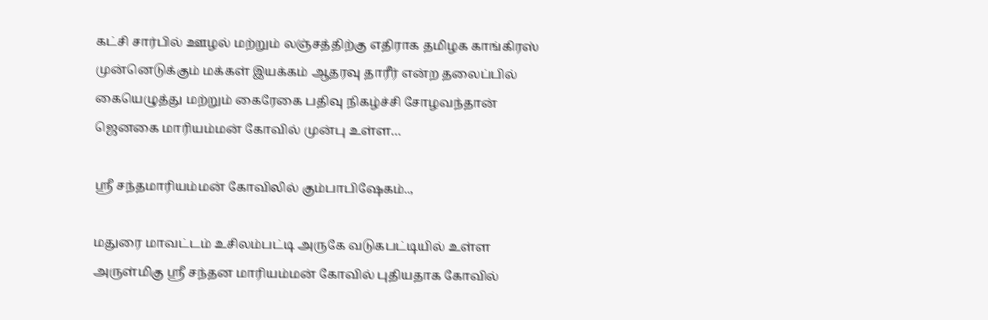கட்சி சார்பில் ஊழல் மற்றும் லஞ்சத்திற்கு எதிராக தமிழக காங்கிரஸ் முன்னெடுக்கும் மக்கள் இயக்கம் ஆதரவு தாரீர் என்ற தலைப்பில் கையெழுத்து மற்றும் கைரேகை பதிவு நிகழ்ச்சி சோழவந்தான் ஜெனகை மாரியம்மன் கோவில் முன்பு உள்ள…

ஸ்ரீ சந்தமாரியம்மன் கோவிலில் கும்பாபிஷேகம்..,

மதுரை மாவட்டம் உசிலம்பட்டி அருகே வடுகபட்டியில் உள்ள அருள்மிகு ஸ்ரீ சந்தன மாரியம்மன் கோவில் புதியதாக கோவில்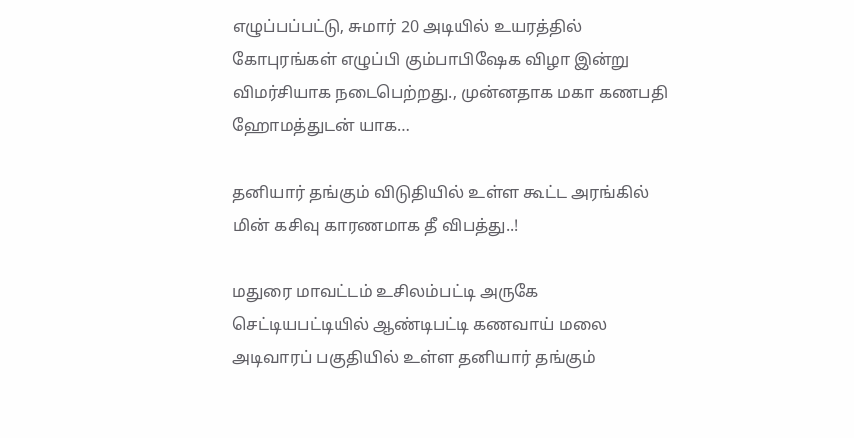எழுப்பப்பட்டு, சுமார் 20 அடியில் உயரத்தில் கோபுரங்கள் எழுப்பி கும்பாபிஷேக விழா இன்று விமர்சியாக நடைபெற்றது., முன்னதாக மகா கணபதி ஹோமத்துடன் யாக…

தனியார் தங்கும் விடுதியில் உள்ள கூட்ட அரங்கில் மின் கசிவு காரணமாக தீ விபத்து..!

மதுரை மாவட்டம் உசிலம்பட்டி அருகே செட்டியபட்டியில் ஆண்டிபட்டி கணவாய் மலை அடிவாரப் பகுதியில் உள்ள தனியார் தங்கும்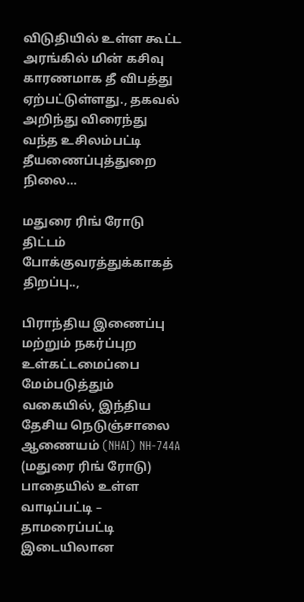விடுதியில் உள்ள கூட்ட அரங்கில் மின் கசிவு காரணமாக தீ விபத்து ஏற்பட்டுள்ளது., தகவல் அறிந்து விரைந்து வந்த உசிலம்பட்டி தீயணைப்புத்துறை நிலை…

மதுரை ரிங் ரோடு திட்டம் போக்குவரத்துக்காகத் திறப்பு..,

பிராந்திய இணைப்பு மற்றும் நகர்ப்புற உள்கட்டமைப்பை மேம்படுத்தும் வகையில், இந்திய தேசிய நெடுஞ்சாலை ஆணையம் (NHAI) NH-744A (மதுரை ரிங் ரோடு) பாதையில் உள்ள வாடிப்பட்டி – தாமரைப்பட்டி இடையிலான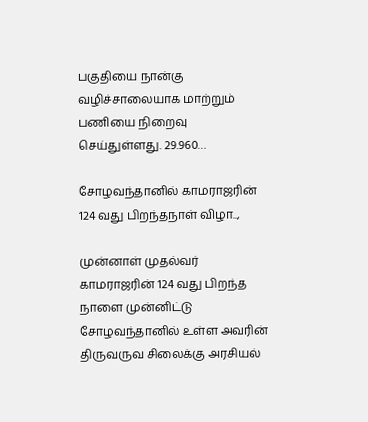பகுதியை நான்கு வழிச்சாலையாக மாற்றும் பணியை நிறைவு செய்துள்ளது. 29.960…

சோழவந்தானில் காமராஜரின் 124 வது பிறந்தநாள் விழா..,

முன்னாள் முதல்வர் காமராஜரின் 124 வது பிறந்த நாளை முன்னிட்டு சோழவந்தானில் உள்ள அவரின் திருவருவ சிலைக்கு அரசியல்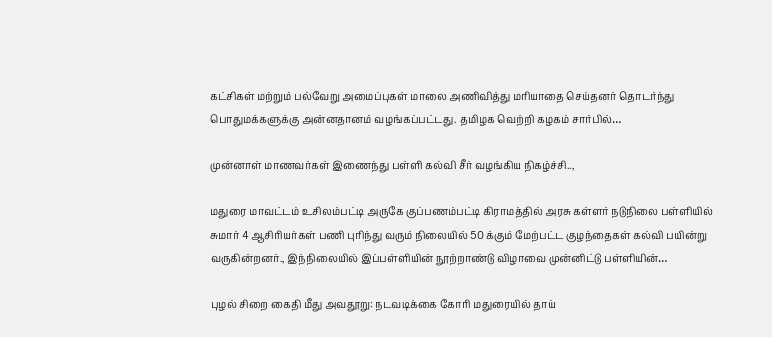கட்சிகள் மற்றும் பல்வேறு அமைப்புகள் மாலை அணிவித்து மரியாதை செய்தனர் தொடர்ந்து பொதுமக்களுக்கு அன்னதானம் வழங்கப்பட்டது. தமிழக வெற்றி கழகம் சார்பில்…

முன்னாள் மாணவர்கள் இணைந்து பள்ளி கல்வி சீர் வழங்கிய நிகழ்ச்சி..,

மதுரை மாவட்டம் உசிலம்பட்டி அருகே குப்பணம்பட்டி கிராமத்தில் அரசு கள்ளர் நடுநிலை பள்ளியில் சுமார் 4 ஆசிரியர்கள் பணி புரிந்து வரும் நிலையில் 50 க்கும் மேற்பட்ட குழந்தைகள் கல்வி பயின்று வருகின்றனர்., இந்நிலையில் இப்பள்ளியின் நூற்றாண்டு விழாவை முன்னிட்டு பள்ளியின்…

புழல் சிறை கைதி மீது அவதூறு: நடவடிக்கை கோரி மதுரையில் தாய்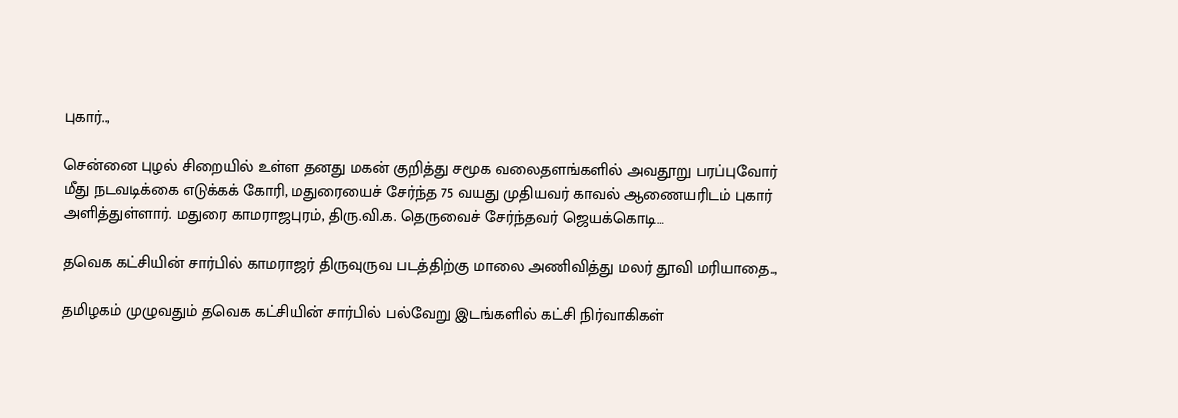புகார்..,

சென்னை புழல் சிறையில் உள்ள தனது மகன் குறித்து சமூக வலைதளங்களில் அவதூறு பரப்புவோர் மீது நடவடிக்கை எடுக்கக் கோரி, மதுரையைச் சேர்ந்த 75 வயது முதியவர் காவல் ஆணையரிடம் புகார் அளித்துள்ளார். மதுரை காமராஜபுரம், திரு.வி.க. தெருவைச் சேர்ந்தவர் ஜெயக்கொடி…

தவெக கட்சியின் சார்பில் காமராஜர் திருவுருவ படத்திற்கு மாலை அணிவித்து மலர் தூவி மரியாதை..,

தமிழகம் முழுவதும் தவெக கட்சியின் சார்பில் பல்வேறு இடங்களில் கட்சி நிர்வாகிகள்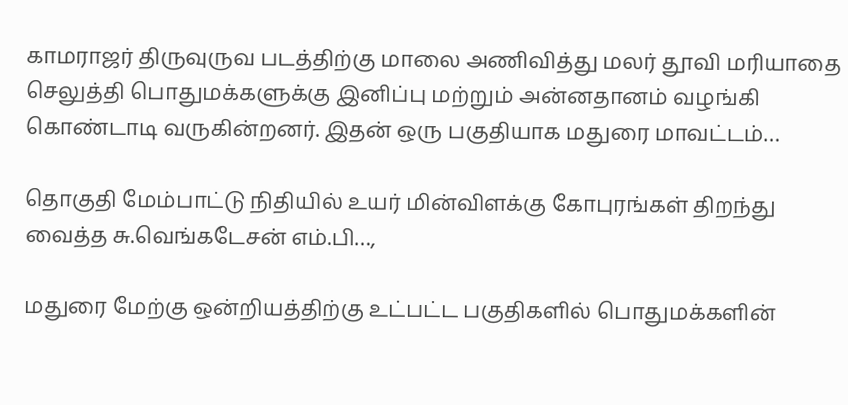காமராஜர் திருவுருவ படத்திற்கு மாலை அணிவித்து மலர் தூவி மரியாதை செலுத்தி பொதுமக்களுக்கு இனிப்பு மற்றும் அன்னதானம் வழங்கி கொண்டாடி வருகின்றனர். இதன் ஒரு பகுதியாக மதுரை மாவட்டம்…

தொகுதி மேம்பாட்டு நிதியில் உயர் மின்விளக்கு கோபுரங்கள் திறந்து வைத்த சு.வெங்கடேசன் எம்.பி…,

மதுரை மேற்கு ஒன்றியத்திற்கு உட்பட்ட பகுதிகளில் பொதுமக்களின்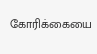கோரிக்கையை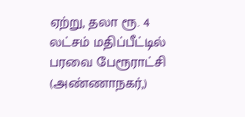ஏற்று, தலா ரூ. 4 லட்சம் மதிப்பீட்டில் பரவை பேரூராட்சி (அண்ணாநகர்,)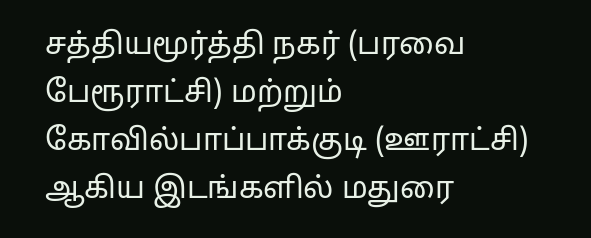சத்தியமூர்த்தி நகர் (பரவை பேரூராட்சி) மற்றும் கோவில்பாப்பாக்குடி (ஊராட்சி) ஆகிய இடங்களில் மதுரை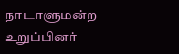நாடாளுமன்ற உறுப்பினர்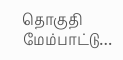தொகுதி மேம்பாட்டு…